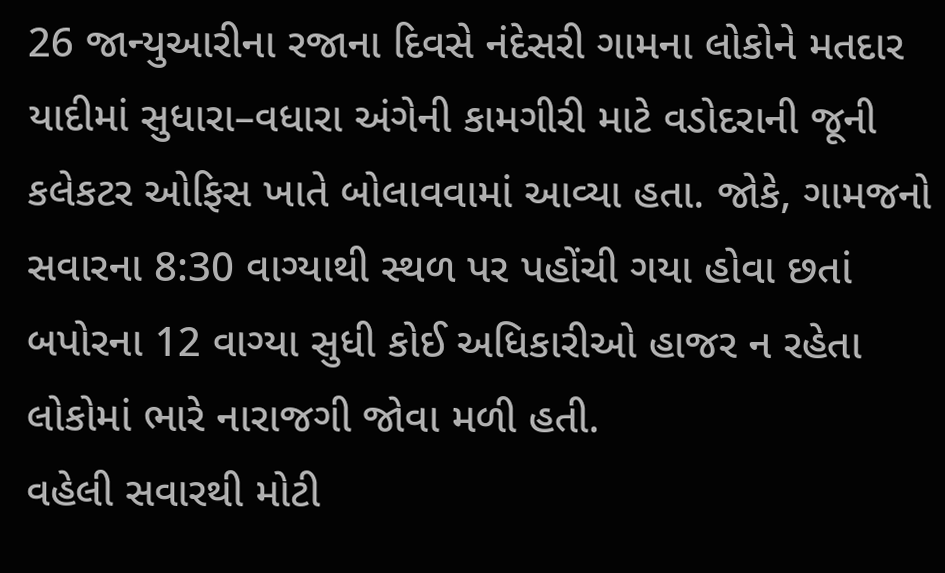26 જાન્યુઆરીના રજાના દિવસે નંદેસરી ગામના લોકોને મતદાર યાદીમાં સુધારા–વધારા અંગેની કામગીરી માટે વડોદરાની જૂની કલેકટર ઓફિસ ખાતે બોલાવવામાં આવ્યા હતા. જોકે, ગામજનો સવારના 8:30 વાગ્યાથી સ્થળ પર પહોંચી ગયા હોવા છતાં બપોરના 12 વાગ્યા સુધી કોઈ અધિકારીઓ હાજર ન રહેતા લોકોમાં ભારે નારાજગી જોવા મળી હતી.
વહેલી સવારથી મોટી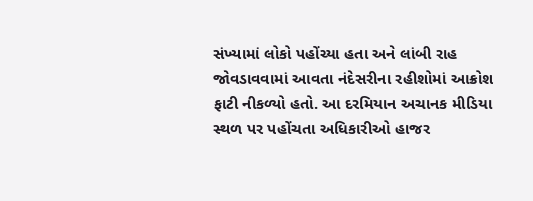સંખ્યામાં લોકો પહોંચ્યા હતા અને લાંબી રાહ જોવડાવવામાં આવતા નંદેસરીના રહીશોમાં આક્રોશ ફાટી નીકળ્યો હતો. આ દરમિયાન અચાનક મીડિયા સ્થળ પર પહોંચતા અધિકારીઓ હાજર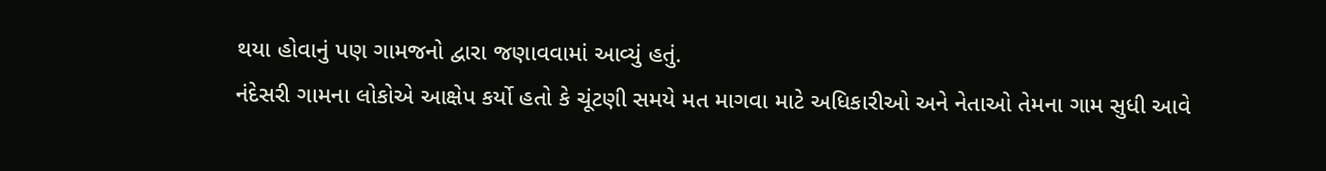થયા હોવાનું પણ ગામજનો દ્વારા જણાવવામાં આવ્યું હતું.
નંદેસરી ગામના લોકોએ આક્ષેપ કર્યો હતો કે ચૂંટણી સમયે મત માગવા માટે અધિકારીઓ અને નેતાઓ તેમના ગામ સુધી આવે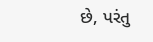છે, પરંતુ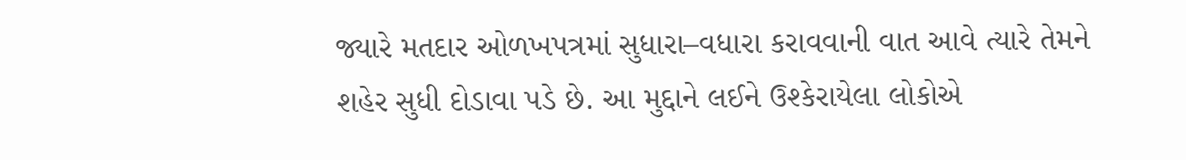જ્યારે મતદાર ઓળખપત્રમાં સુધારા–વધારા કરાવવાની વાત આવે ત્યારે તેમને શહેર સુધી દોડાવા પડે છે. આ મુદ્દાને લઈને ઉશ્કેરાયેલા લોકોએ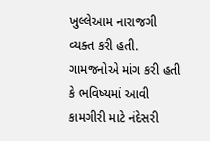ખુલ્લેઆમ નારાજગી વ્યક્ત કરી હતી.
ગામજનોએ માંગ કરી હતી કે ભવિષ્યમાં આવી કામગીરી માટે નંદેસરી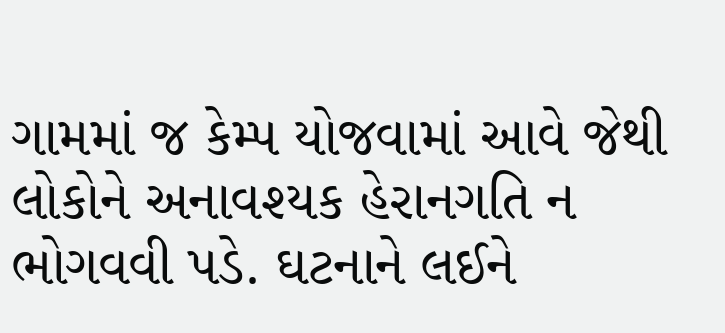ગામમાં જ કેમ્પ યોજવામાં આવે જેથી લોકોને અનાવશ્યક હેરાનગતિ ન ભોગવવી પડે. ઘટનાને લઈને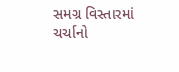સમગ્ર વિસ્તારમાં ચર્ચાનો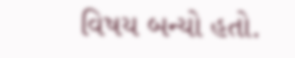વિષય બન્યો હતો.